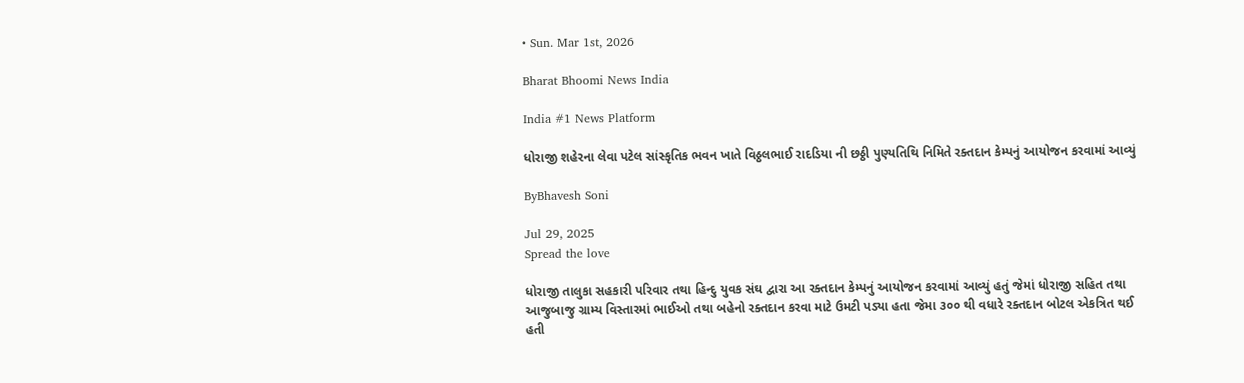• Sun. Mar 1st, 2026

Bharat Bhoomi News India

India #1 News Platform

ધોરાજી શહેરના લેવા પટેલ સાંસ્કૃતિક ભવન ખાતે વિઠ્ઠલભાઈ રાદડિયા ની છઠ્ઠી પુણ્યતિથિ નિમિતે રક્તદાન કેમ્પનું આયોજન કરવામાં આવ્યું

ByBhavesh Soni

Jul 29, 2025
Spread the love

ધોરાજી તાલુકા સહકારી પરિવાર તથા હિન્દુ યુવક સંઘ દ્વારા આ રક્તદાન કેમ્પનું આયોજન કરવામાં આવ્યું હતું જેમાં ધોરાજી સહિત તથા આજુબાજુ ગ્રામ્ય વિસ્તારમાં ભાઈઓ તથા બહેનો રક્તદાન કરવા માટે ઉમટી પડ્યા હતા જેમા ૩૦૦ થી વધારે રક્તદાન બોટલ એકત્રિત થઈ હતી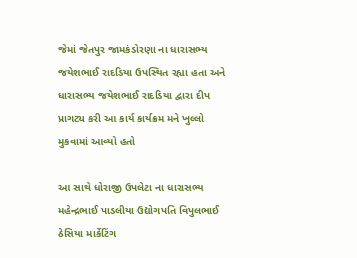જેમાં જેતપુર જામકંડોરણા ના ધારાસભ્ય જયેશભાઈ રાદડિયા ઉપસ્થિત રહ્યા હતા અને ધારાસભ્ય જયેશભાઈ રાદડિયા દ્વારા દીપ પ્રાગટ્ય કરી આ કાર્ય કાર્યક્રમ મને ખુલ્લો મુકવામાં આવ્યો હતો

આ સાથે ધોરાજી ઉપલેટા ના ધારાસભ્ય મહેન્દ્રભાઈ પાડલીયા ઉદ્યોગપતિ વિપુલભાઈ ઠેસિયા માર્કેટિંગ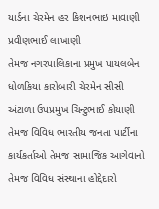યાર્ડના ચેરમેન હર કિશનભાઇ માવાણી પ્રવીણભાઈ લાખાણી
તેમજ નગરપાલિકાના પ્રમુખ પાયલબેન ધોળકિયા કારોબારી ચેરમેન સીસી અંટાળા ઉપપ્રમુખ ચિન્ટુભાઈ કોયાણી તેમજ વિવિધ ભારતીય જનતા પાર્ટીના કાર્યકર્તાઓ તેમજ સામાજિક આગેવાનો તેમજ વિવિધ સંસ્થાના હોદ્દેદારો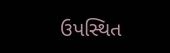ઉપસ્થિત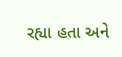રહ્યા હતા અને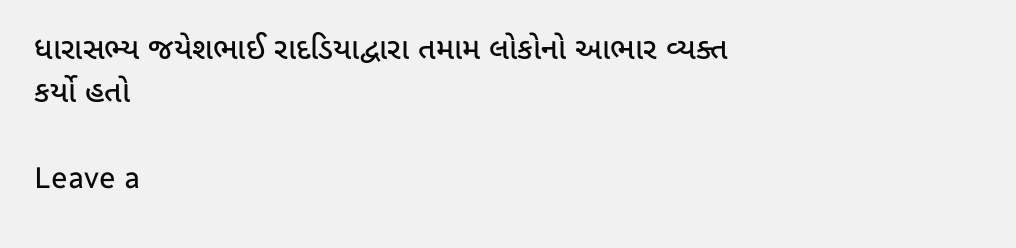ધારાસભ્ય જયેશભાઈ રાદડિયાદ્વારા તમામ લોકોનો આભાર વ્યક્ત કર્યો હતો

Leave a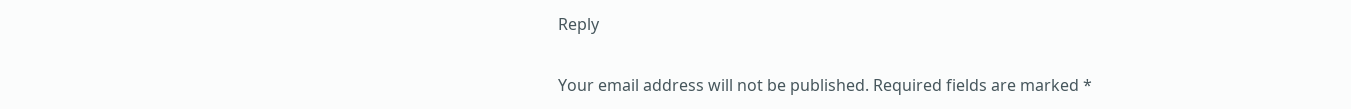Reply

Your email address will not be published. Required fields are marked *